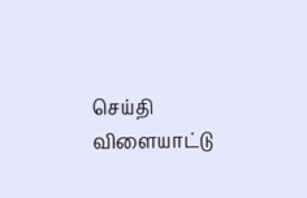செய்தி விளையாட்டு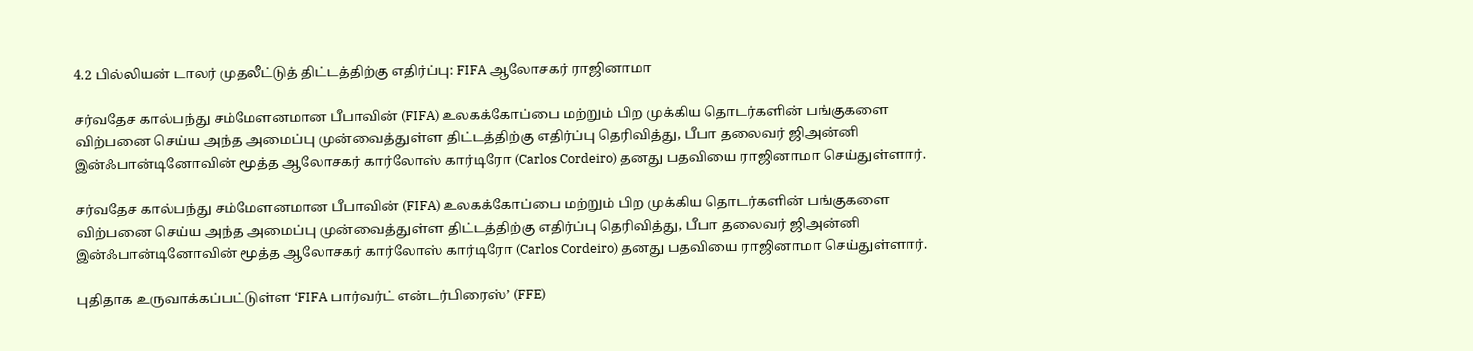4.2 பில்லியன் டாலர் முதலீட்டுத் திட்டத்திற்கு எதிர்ப்பு: FIFA ஆலோசகர் ராஜினாமா

சர்வதேச கால்பந்து சம்மேளனமான பீபாவின் (FIFA) உலகக்கோப்பை மற்றும் பிற முக்கிய தொடர்களின் பங்குகளை விற்பனை செய்ய அந்த அமைப்பு முன்வைத்துள்ள திட்டத்திற்கு எதிர்ப்பு தெரிவித்து, பீபா தலைவர் ஜிஅன்னி இன்ஃபான்டினோவின் மூத்த ஆலோசகர் கார்லோஸ் கார்டிரோ (Carlos Cordeiro) தனது பதவியை ராஜினாமா செய்துள்ளார்.

சர்வதேச கால்பந்து சம்மேளனமான பீபாவின் (FIFA) உலகக்கோப்பை மற்றும் பிற முக்கிய தொடர்களின் பங்குகளை விற்பனை செய்ய அந்த அமைப்பு முன்வைத்துள்ள திட்டத்திற்கு எதிர்ப்பு தெரிவித்து, பீபா தலைவர் ஜிஅன்னி இன்ஃபான்டினோவின் மூத்த ஆலோசகர் கார்லோஸ் கார்டிரோ (Carlos Cordeiro) தனது பதவியை ராஜினாமா செய்துள்ளார்.

புதிதாக உருவாக்கப்பட்டுள்ள ‘FIFA பார்வர்ட் என்டர்பிரைஸ்’ (FFE)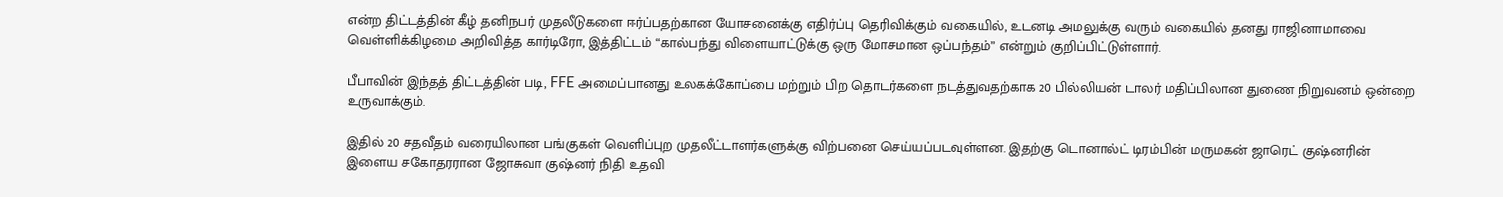என்ற திட்டத்தின் கீழ் தனிநபர் முதலீடுகளை ஈர்ப்பதற்கான யோசனைக்கு எதிர்ப்பு தெரிவிக்கும் வகையில், உடனடி அமலுக்கு வரும் வகையில் தனது ராஜினாமாவை வெள்ளிக்கிழமை அறிவித்த கார்டிரோ, இத்திட்டம் “கால்பந்து விளையாட்டுக்கு ஒரு மோசமான ஒப்பந்தம்” என்றும் குறிப்பிட்டுள்ளார்.

பீபாவின் இந்தத் திட்டத்தின் படி, FFE அமைப்பானது உலகக்கோப்பை மற்றும் பிற தொடர்களை நடத்துவதற்காக 20 பில்லியன் டாலர் மதிப்பிலான துணை நிறுவனம் ஒன்றை உருவாக்கும்.

இதில் 20 சதவீதம் வரையிலான பங்குகள் வெளிப்புற முதலீட்டாளர்களுக்கு விற்பனை செய்யப்படவுள்ளன. இதற்கு டொனால்ட் டிரம்பின் மருமகன் ஜாரெட் குஷ்னரின் இளைய சகோதரரான ஜோசுவா குஷ்னர் நிதி உதவி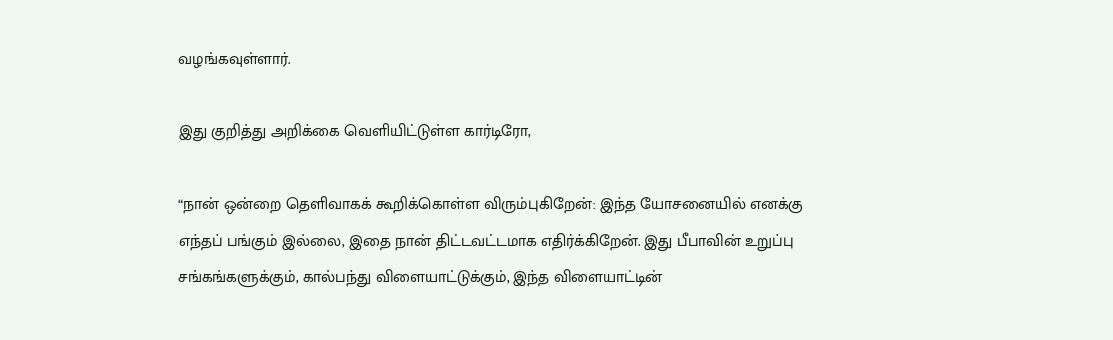வழங்கவுள்ளார்.

இது குறித்து அறிக்கை வெளியிட்டுள்ள கார்டிரோ,

“நான் ஒன்றை தெளிவாகக் கூறிக்கொள்ள விரும்புகிறேன்: இந்த யோசனையில் எனக்கு எந்தப் பங்கும் இல்லை, இதை நான் திட்டவட்டமாக எதிர்க்கிறேன். இது பீபாவின் உறுப்பு சங்கங்களுக்கும், கால்பந்து விளையாட்டுக்கும், இந்த விளையாட்டின்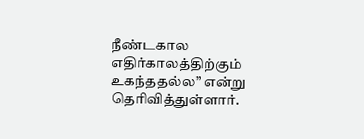நீண்டகால எதிர்காலத்திற்கும் உகந்ததல்ல” என்று தெரிவித்துள்ளார்.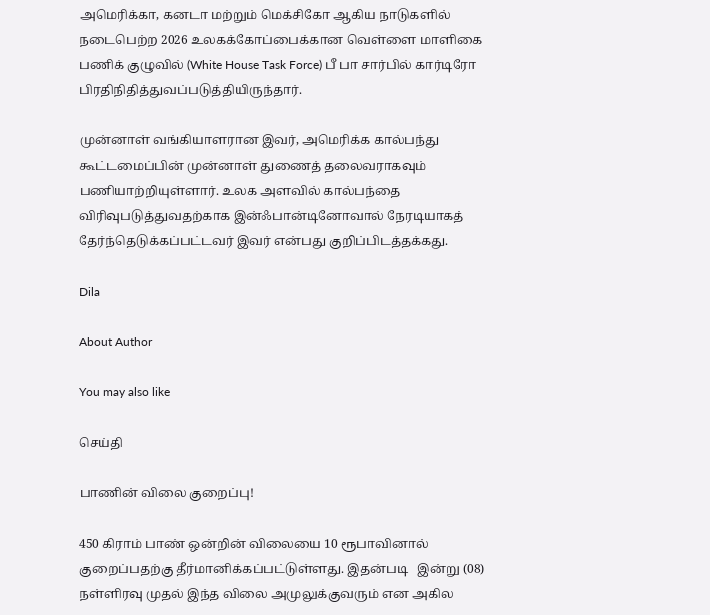அமெரிக்கா, கனடா மற்றும் மெக்சிகோ ஆகிய நாடுகளில் நடைபெற்ற 2026 உலகக்கோப்பைக்கான வெள்ளை மாளிகை பணிக் குழுவில் (White House Task Force) பீ பா சார்பில் கார்டிரோ பிரதிநிதித்துவப்படுத்தியிருந்தார்.

முன்னாள் வங்கியாளரான இவர், அமெரிக்க கால்பந்து கூட்டமைப்பின் முன்னாள் துணைத் தலைவராகவும் பணியாற்றியுள்ளார். உலக அளவில் கால்பந்தை விரிவுபடுத்துவதற்காக இன்ஃபான்டினோவால் நேரடியாகத் தேர்ந்தெடுக்கப்பட்டவர் இவர் என்பது குறிப்பிடத்தக்கது.

Dila

About Author

You may also like

செய்தி

பாணின் விலை குறைப்பு!

450 கிராம் பாண் ஒன்றின் விலையை 10 ரூபாவினால் குறைப்பதற்கு தீர்மானிக்கப்பட்டுள்ளது. இதன்படி   இன்று (08) நள்ளிரவு முதல் இந்த விலை அமுலுக்குவரும் என அகில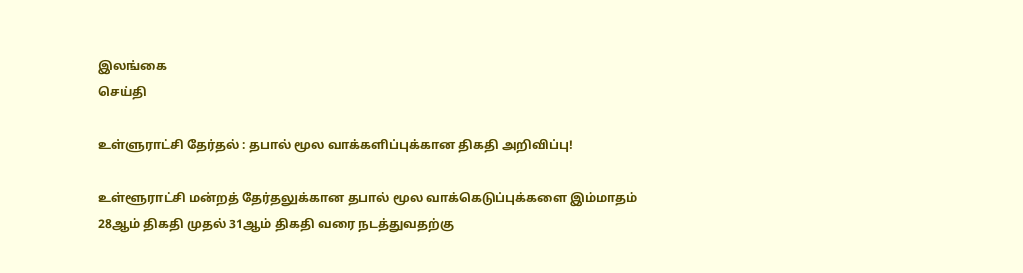இலங்கை
செய்தி

உள்ளுராட்சி தேர்தல் : தபால் மூல வாக்களிப்புக்கான திகதி அறிவிப்பு!

உள்ளூராட்சி மன்றத் தேர்தலுக்கான தபால் மூல வாக்கெடுப்புக்களை இம்மாதம் 28ஆம் திகதி முதல் 31ஆம் திகதி வரை நடத்துவதற்கு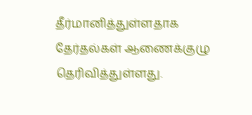தீர்மானித்துள்ளதாக தேர்தல்கள் ஆணைக்குழு தெரிவித்துள்ளது.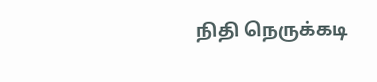நிதி நெருக்கடி